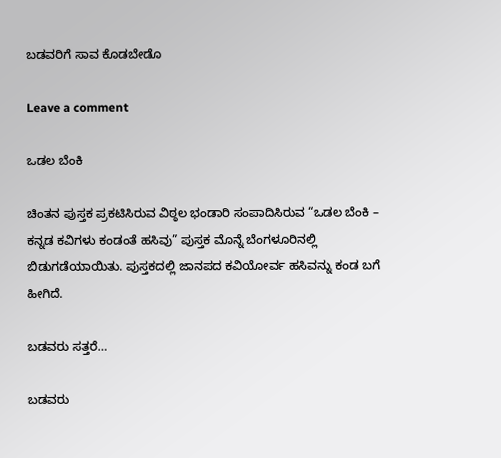ಬಡವರಿಗೆ ಸಾವ ಕೊಡಬೇಡೊ

Leave a comment

ಒಡಲ ಬೆಂಕಿ

ಚಿಂತನ ಪುಸ್ತಕ ಪ್ರಕಟಿಸಿರುವ ವಿಠ್ಠಲ ಭಂಡಾರಿ ಸಂಪಾದಿಸಿರುವ “ಒಡಲ ಬೆಂಕಿ – ಕನ್ನಡ ಕವಿಗಳು ಕಂಡಂತೆ ಹಸಿವು” ಪುಸ್ತಕ ಮೊನ್ನೆ ಬೆಂಗಳೂರಿನಲ್ಲಿ ಬಿಡುಗಡೆಯಾಯಿತು. ಪುಸ್ತಕದಲ್ಲಿ ಜಾನಪದ ಕವಿಯೋರ್ವ ಹಸಿವನ್ನು ಕಂಡ ಬಗೆ ಹೀಗಿದೆ.

ಬಡವರು ಸತ್ತರೆ…

ಬಡವರು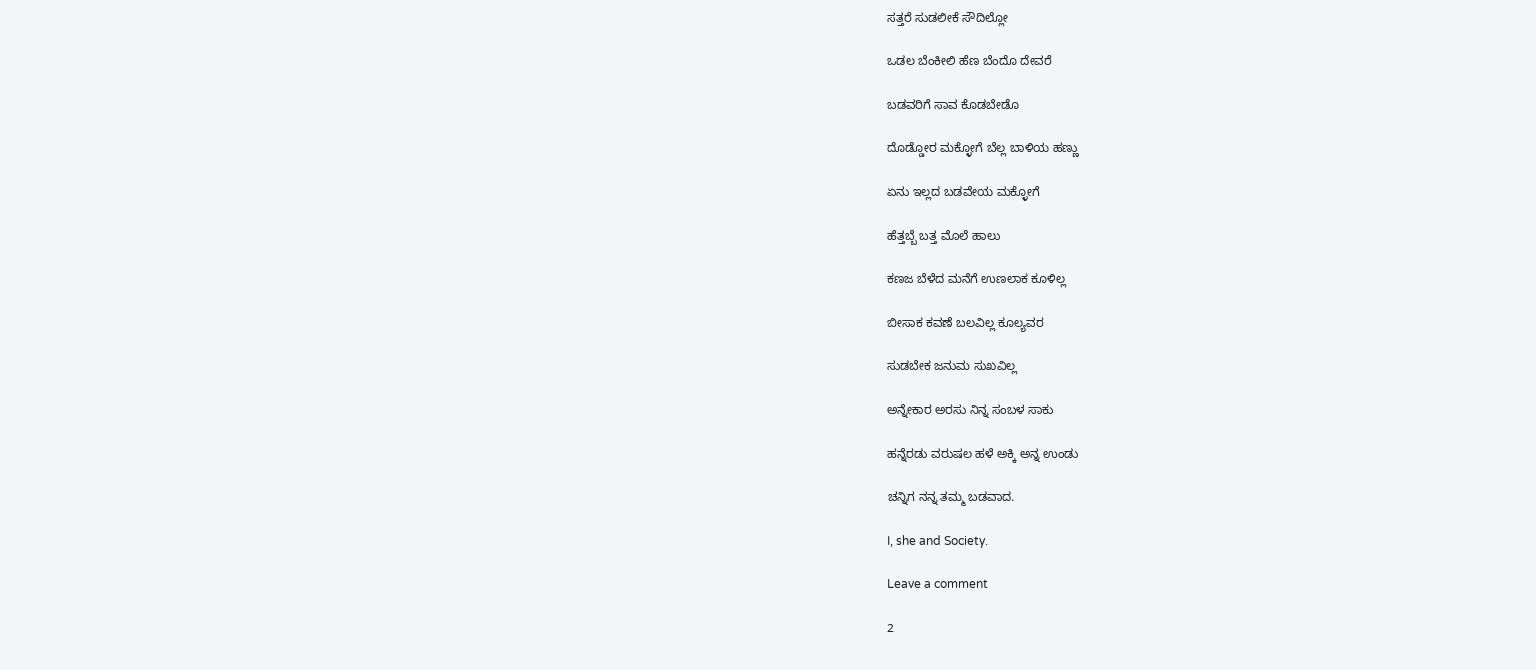ಸತ್ತರೆ ಸುಡಲೀಕೆ ಸೌದಿಲ್ಲೋ

ಒಡಲ ಬೆಂಕೀಲಿ ಹೆಣ ಬೆಂದೊ ದೇವರೆ

ಬಡವರಿಗೆ ಸಾವ ಕೊಡಬೇಡೊ

ದೊಡ್ಡೋರ ಮಕ್ಳೋಗೆ ಬೆಲ್ಲ ಬಾಳಿಯ ಹಣ್ಣು

ಏನು ಇಲ್ಲದ ಬಡವೇಯ ಮಕ್ಳೋಗೆ

ಹೆತ್ತಬ್ಬೆ ಬತ್ತ ಮೊಲೆ ಹಾಲು

ಕಣಜ ಬೆಳೆದ ಮನೆಗೆ ಉಣಲಾಕ ಕೂಳಿಲ್ಲ

ಬೀಸಾಕ ಕವಣೆ ಬಲವಿಲ್ಲ ಕೂಲ್ಯವರ

ಸುಡಬೇಕ ಜನುಮ ಸುಖವಿಲ್ಲ

ಅನ್ನೇಕಾರ ಅರಸು ನಿನ್ನ ಸಂಬಳ ಸಾಕು

ಹನ್ನೆರಡು ವರುಷಲ ಹಳೆ ಅಕ್ಕಿ ಅನ್ನ ಉಂಡು

ಚನ್ನಿಗ ನನ್ನ ತಮ್ಮ ಬಡವಾದ.

I, she and Society.

Leave a comment

2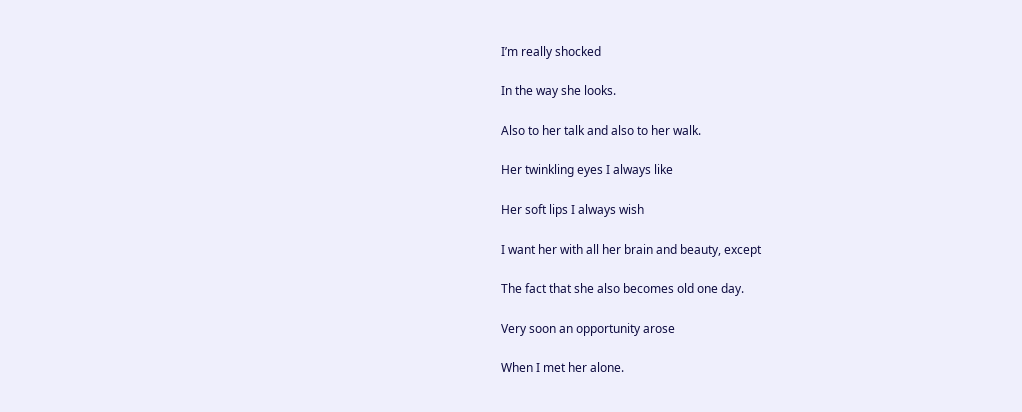I’m really shocked

In the way she looks.

Also to her talk and also to her walk.

Her twinkling eyes I always like

Her soft lips I always wish

I want her with all her brain and beauty, except

The fact that she also becomes old one day.

Very soon an opportunity arose

When I met her alone.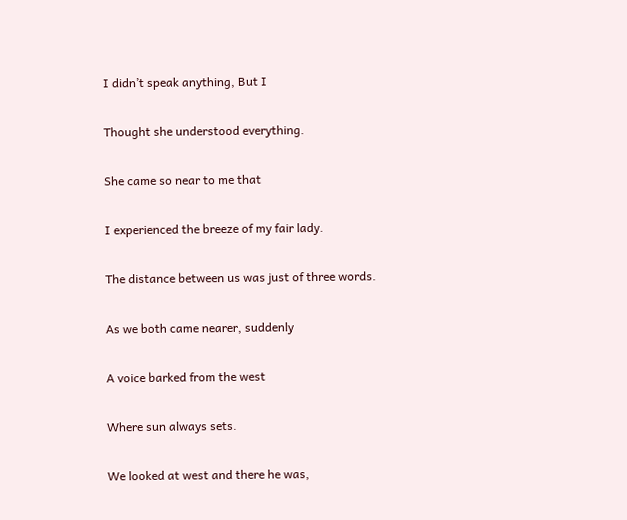I didn’t speak anything, But I

Thought she understood everything.

She came so near to me that

I experienced the breeze of my fair lady.

The distance between us was just of three words.

As we both came nearer, suddenly

A voice barked from the west

Where sun always sets.

We looked at west and there he was,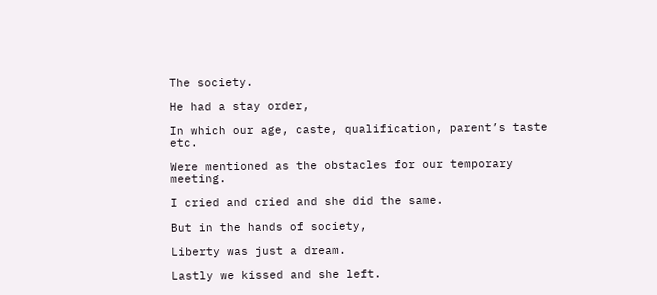The society.

He had a stay order,

In which our age, caste, qualification, parent’s taste etc.

Were mentioned as the obstacles for our temporary meeting.

I cried and cried and she did the same.

But in the hands of society,

Liberty was just a dream.

Lastly we kissed and she left.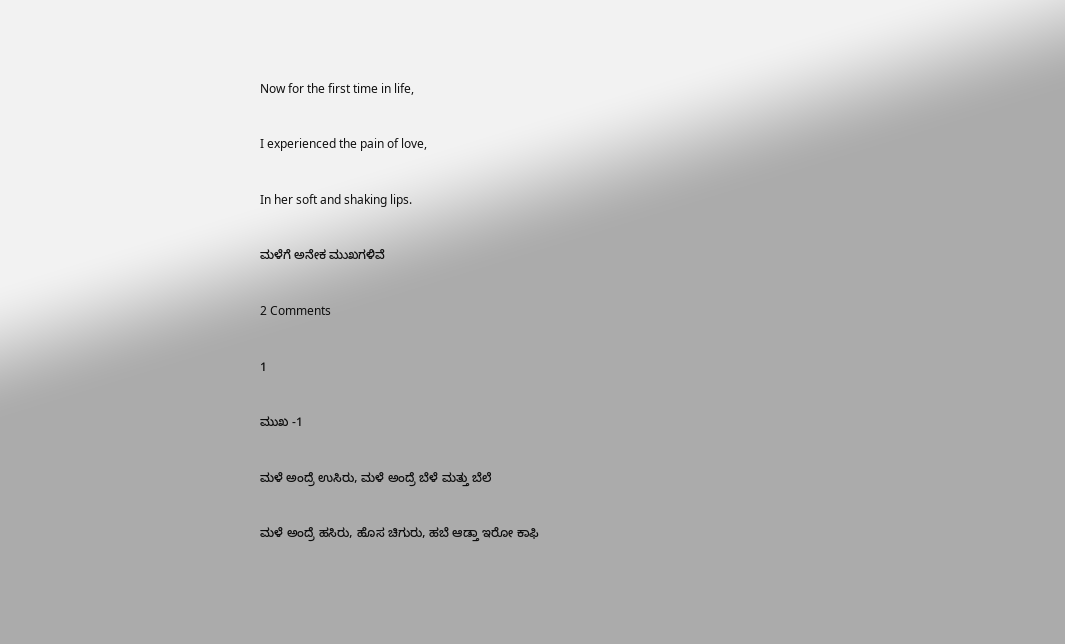Now for the first time in life,

I experienced the pain of love,

In her soft and shaking lips.

ಮಳೆಗೆ ಅನೇಕ ಮುಖಗಳಿವೆ

2 Comments

1

ಮುಖ -1

ಮಳೆ ಅಂದ್ರೆ ಉಸಿರು, ಮಳೆ ಅಂದ್ರೆ ಬೆಳೆ ಮತ್ತು ಬೆಲೆ

ಮಳೆ ಅಂದ್ರೆ ಹಸಿರು, ಹೊಸ ಚಿಗುರು, ಹಬೆ ಆಡ್ತಾ ಇರೋ ಕಾಫಿ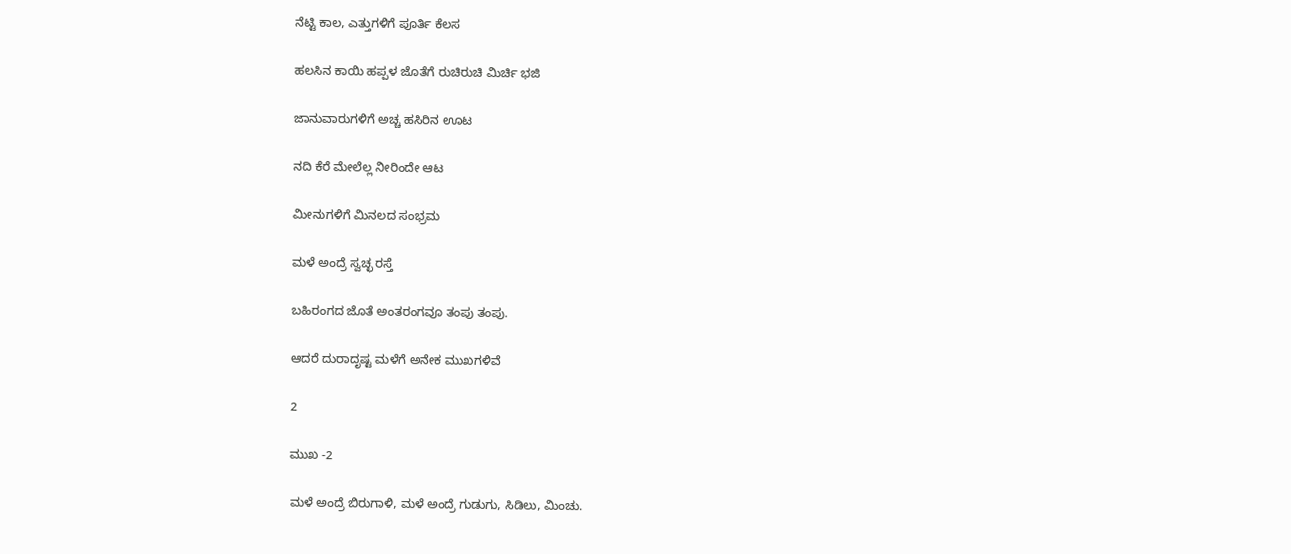ನೆಟ್ಟಿ ಕಾಲ, ಎತ್ತುಗಳಿಗೆ ಪೂರ್ತಿ ಕೆಲಸ

ಹಲಸಿನ ಕಾಯಿ ಹಪ್ಪಳ ಜೊತೆಗೆ ರುಚಿರುಚಿ ಮಿರ್ಚಿ ಭಜಿ

ಜಾನುವಾರುಗಳಿಗೆ ಅಚ್ಚ ಹಸಿರಿನ ಊಟ

ನದಿ ಕೆರೆ ಮೇಲೆಲ್ಲ ನೀರಿಂದೇ ಆಟ

ಮೀನುಗಳಿಗೆ ಮಿನಲದ ಸಂಭ್ರಮ

ಮಳೆ ಅಂದ್ರೆ ಸ್ವಚ್ಛ ರಸ್ತೆ

ಬಹಿರಂಗದ ಜೊತೆ ಅಂತರಂಗವೂ ತಂಪು ತಂಪು.

ಆದರೆ ದುರಾದೃಷ್ಟ ಮಳೆಗೆ ಅನೇಕ ಮುಖಗಳಿವೆ

2

ಮುಖ -2

ಮಳೆ ಅಂದ್ರೆ ಬಿರುಗಾಳಿ, ಮಳೆ ಅಂದ್ರೆ ಗುಡುಗು, ಸಿಡಿಲು, ಮಿಂಚು.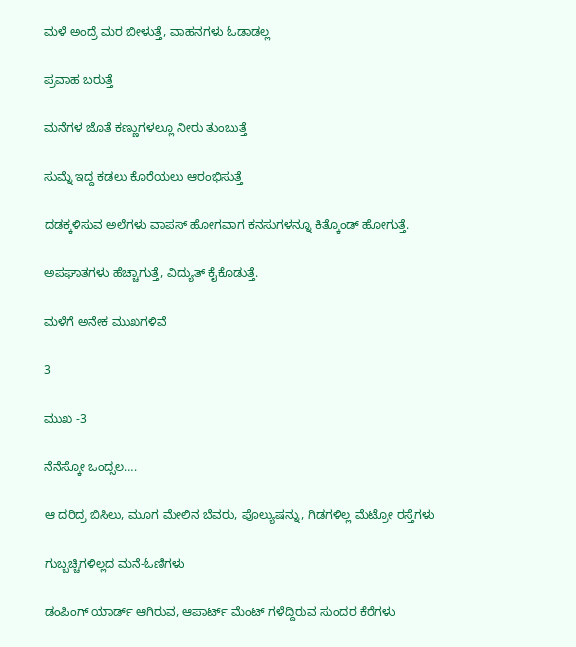ಮಳೆ ಅಂದ್ರೆ ಮರ ಬೀಳುತ್ತೆ, ವಾಹನಗಳು ಓಡಾಡಲ್ಲ

ಪ್ರವಾಹ ಬರುತ್ತೆ

ಮನೆಗಳ ಜೊತೆ ಕಣ್ಣುಗಳಲ್ಲೂ ನೀರು ತುಂಬುತ್ತೆ

ಸುಮ್ನೆ ಇದ್ದ ಕಡಲು ಕೊರೆಯಲು ಆರಂಭಿಸುತ್ತೆ

ದಡಕ್ಕಳಿಸುವ ಅಲೆಗಳು ವಾಪಸ್ ಹೋಗವಾಗ ಕನಸುಗಳನ್ನೂ ಕಿತ್ಕೊಂಡ್ ಹೋಗುತ್ತೆ.

ಅಪಘಾತಗಳು ಹೆಚ್ಚಾಗುತ್ತೆ, ವಿದ್ಯುತ್ ಕೈಕೊಡುತ್ತೆ.

ಮಳೆಗೆ ಅನೇಕ ಮುಖಗಳಿವೆ

3

ಮುಖ -3

ನೆನೆಸ್ಕೋ ಒಂದ್ಸಲ….

ಆ ದರಿದ್ರ ಬಿಸಿಲು, ಮೂಗ ಮೇಲಿನ ಬೆವರು, ಪೊಲ್ಯುಷನ್ನು, ಗಿಡಗಳಿಲ್ಲ ಮೆಟ್ರೋ ರಸ್ತೆಗಳು

ಗುಬ್ಬಚ್ಚಿಗಳಿಲ್ಲದ ಮನೆ-ಓಣಿಗಳು

ಡಂಪಿಂಗ್ ಯಾರ್ಡ್ ಆಗಿರುವ, ಆಪಾರ್ಟ್ ಮೆಂಟ್ ಗಳೆದ್ದಿರುವ ಸುಂದರ ಕೆರೆಗಳು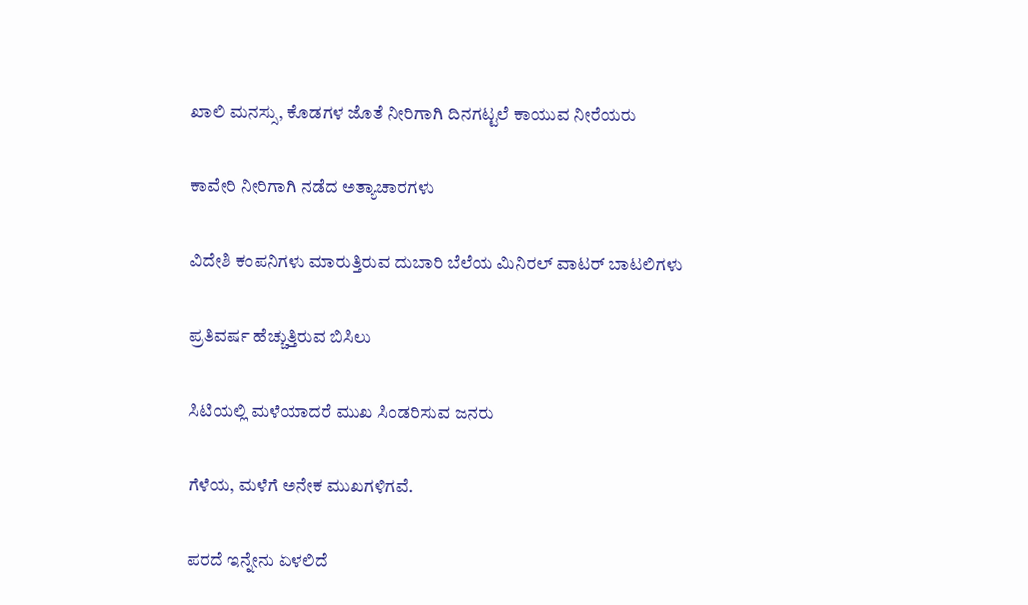ಖಾಲಿ ಮನಸ್ಸು, ಕೊಡಗಳ ಜೊತೆ ನೀರಿಗಾಗಿ ದಿನಗಟ್ಟಲೆ ಕಾಯುವ ನೀರೆಯರು

ಕಾವೇರಿ ನೀರಿಗಾಗಿ ನಡೆದ ಅತ್ಯಾಚಾರಗಳು

ವಿದೇಶಿ ಕಂಪನಿಗಳು ಮಾರುತ್ತಿರುವ ದುಬಾರಿ ಬೆಲೆಯ ಮಿನಿರಲ್ ವಾಟರ್ ಬಾಟಲಿಗಳು

ಪ್ರತಿವರ್ಷ ಹೆಚ್ಚುತ್ತಿರುವ ಬಿಸಿಲು

ಸಿಟಿಯಲ್ಲಿ ಮಳೆಯಾದರೆ ಮುಖ ಸಿಂಡರಿಸುವ ಜನರು

ಗೆಳೆಯ, ಮಳೆಗೆ ಅನೇಕ ಮುಖಗಳಿಗವೆ.

ಪರದೆ ಇನ್ನೇನು ಏಳಲಿದೆ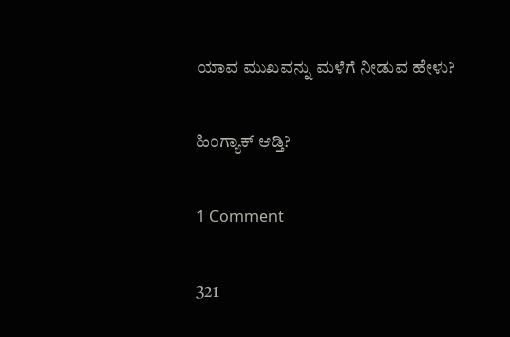ಯಾವ ಮುಖವನ್ನು ಮಳೆಗೆ ನೀಡುವ ಹೇಳು?

ಹಿಂಗ್ಯಾಕ್ ಆಡ್ತಿ?

1 Comment

321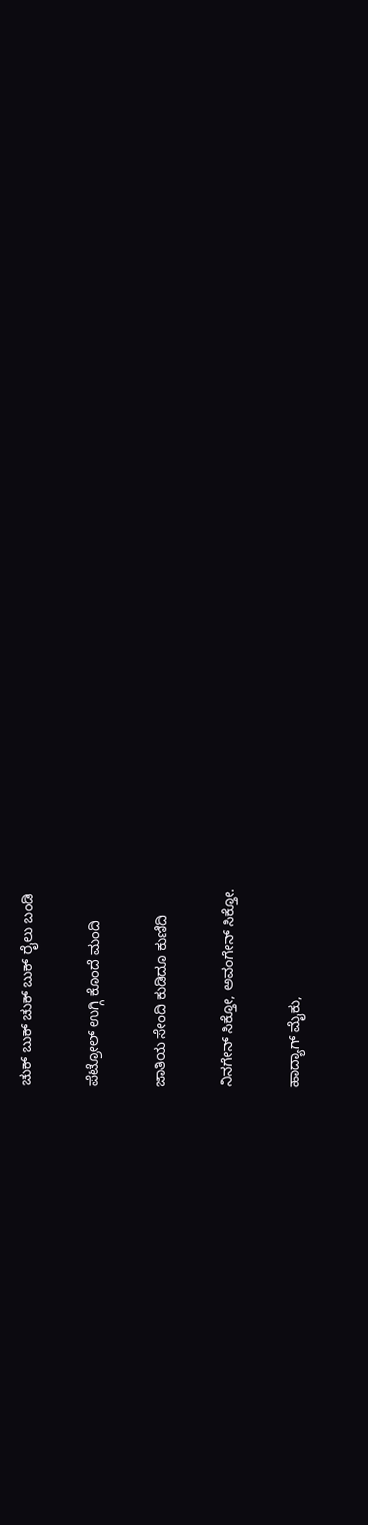ಚುಕ್ ಬುಕ್ ಚುಕ್ ಬುಕ್ ರೈಲು ಬಂಡಿ

ಪೆಟ್ರೋಲ್ ಉಗ್ಗಿ ಕೊಂದೆ ಮಂದಿ

ಜಾತಿಯ ಸೇಂದಿ ಕುಡಿದೂ ಕುಣಿದಿ

ನಿನಗೇನ್ ಸಿಕ್ತೋ, ಅವಂಗೇನ್ ಸಿಕ್ತೋ.

ಹಾದ್ಯಾಗ್ ಮೈಕು,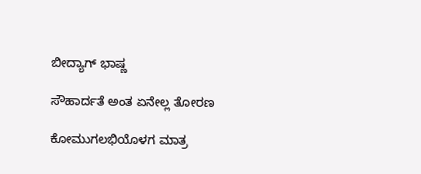ಬೀದ್ಯಾಗ್ ಭಾಷ್ಣ

ಸೌಹಾರ್ದತೆ ಅಂತ ಏನೇಲ್ಲ ತೋರಣ

ಕೋಮುಗಲಭಿಯೊಳಗ ಮಾತ್ರ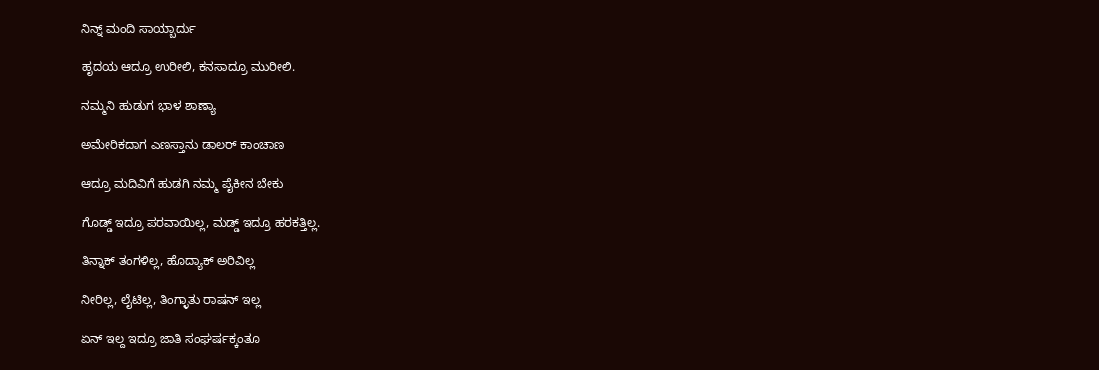ನಿನ್ನ್ ಮಂದಿ ಸಾಯ್ಬಾರ್ದು

ಹೃದಯ ಆದ್ರೂ ಉರೀಲಿ, ಕನಸಾದ್ರೂ ಮುರೀಲಿ.

ನಮ್ಮನಿ ಹುಡುಗ ಭಾಳ ಶಾಣ್ಯಾ

ಅಮೇರಿಕದಾಗ ಎಣಸ್ತಾನು ಡಾಲರ್ ಕಾಂಚಾಣ

ಆದ್ರೂ ಮದಿವಿಗೆ ಹುಡಗಿ ನಮ್ಮ ಪೈಕೀನ ಬೇಕು

ಗೊಡ್ಡ್ ಇದ್ರೂ ಪರವಾಯಿಲ್ಲ, ಮಡ್ಡ್ ಇದ್ರೂ ಹರಕತ್ತಿಲ್ಲ.

ತಿನ್ನಾಕ್ ತಂಗಳಿಲ್ಲ, ಹೊದ್ಯಾಕ್ ಅರಿವಿಲ್ಲ

ನೀರಿಲ್ಲ, ಲೈಟಿಲ್ಲ, ತಿಂಗ್ಳಾತು ರಾಷನ್ ಇಲ್ಲ

ಏನ್ ಇಲ್ದ ಇದ್ರೂ ಜಾತಿ ಸಂಘರ್ಷಕ್ಕಂತೂ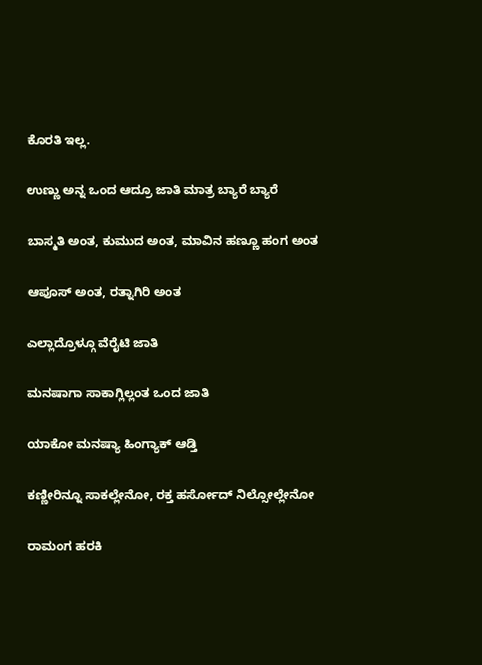ಕೊರತಿ ಇಲ್ಲ.

ಉಣ್ಣು ಅನ್ನ ಒಂದ ಆದ್ರೂ ಜಾತಿ ಮಾತ್ರ ಬ್ಯಾರೆ ಬ್ಯಾರೆ

ಬಾಸ್ಮತಿ ಅಂತ, ಕುಮುದ ಅಂತ, ಮಾವಿನ ಹಣ್ಣೂ ಹಂಗ ಅಂತ

ಆಪೂಸ್ ಅಂತ, ರತ್ನಾಗಿರಿ ಅಂತ

ಎಲ್ಲಾದ್ರೊಳ್ಗೂ ವೆರೈಟಿ ಜಾತಿ

ಮನಷಾಗಾ ಸಾಕಾಗ್ಲಿಲ್ಲಂತ ಒಂದ ಜಾತಿ

ಯಾಕೋ ಮನಷ್ಯಾ ಹಿಂಗ್ಯಾಕ್ ಆಡ್ತಿ

ಕಣ್ಣೀರಿನ್ನೂ ಸಾಕಲ್ಲೇನೋ, ರಕ್ತ ಹರ್ಸೋದ್ ನಿಲ್ಸೋಲ್ಲೇನೋ

ರಾಮಂಗ ಹರಕಿ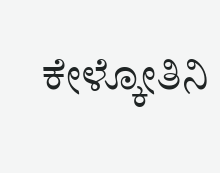ಕೇಳ್ಕೋತಿನಿ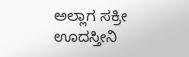ಅಲ್ಲಾಗ ಸಕ್ರೀ ಊದಸ್ತೀನಿ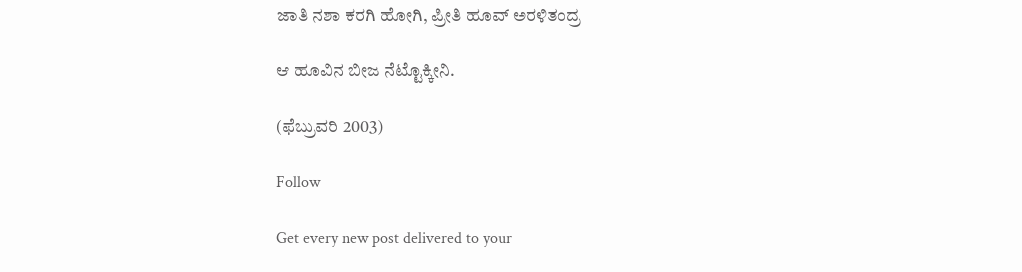ಜಾತಿ ನಶಾ ಕರಗಿ ಹೋಗಿ, ಪ್ರೀತಿ ಹೂವ್ ಅರಳಿತಂದ್ರ

ಆ ಹೂವಿನ ಬೀಜ ನೆಟ್ಟೊಕ್ಕೀನಿ.

(ಫೆಬ್ರುವರಿ 2003)

Follow

Get every new post delivered to your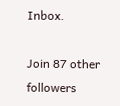Inbox.

Join 87 other followers